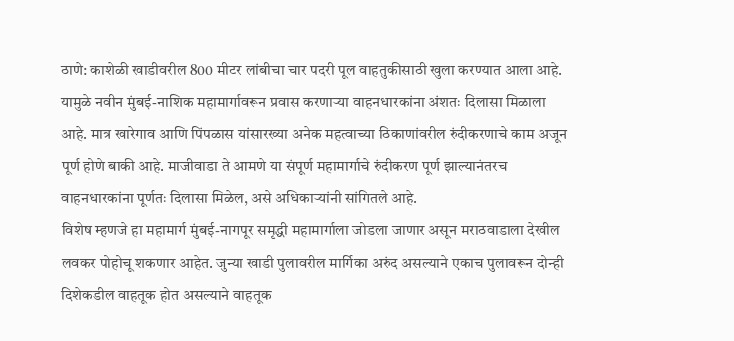ठाणे: काशेळी खाडीवरील 800 मीटर लांबीचा चार पदरी पूल वाहतुकीसाठी खुला करण्यात आला आहे. यामुळे नवीन मुंबई-नाशिक महामार्गावरून प्रवास करणाऱ्या वाहनधारकांना अंशतः दिलासा मिळाला आहे. मात्र खारेगाव आणि पिंपळास यांसारख्या अनेक महत्वाच्या ठिकाणांवरील रुंदीकरणाचे काम अजून पूर्ण होणे बाकी आहे. माजीवाडा ते आमणे या संपूर्ण महामार्गाचे रुंदीकरण पूर्ण झाल्यानंतरच वाहनधारकांना पूर्णतः दिलासा मिळेल, असे अधिकाऱ्यांनी सांगितले आहे.
विशेष म्हणजे हा महामार्ग मुंबई-नागपूर समृद्धी महामार्गाला जोडला जाणार असून मराठवाडाला देखील लवकर पोहोचू शकणार आहेत. जुन्या खाडी पुलावरील मार्गिका अरुंद असल्याने एकाच पुलावरून दोन्ही दिशेकडील वाहतूक होत असल्याने वाहतूक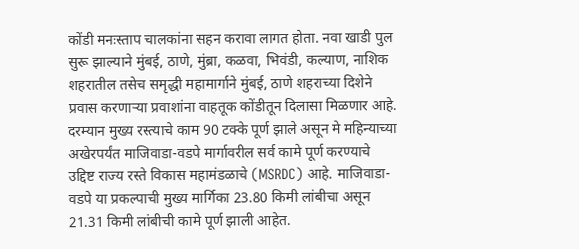कोंडी मनःस्ताप चालकांना सहन करावा लागत होता. नवा खाडी पुल सुरू झाल्याने मुंबई, ठाणे, मुंब्रा, कळवा, भिवंडी, कल्याण, नाशिक शहरातील तसेच समृद्धी महामार्गाने मुंबई, ठाणे शहराच्या दिशेने प्रवास करणाऱ्या प्रवाशांना वाहतूक कोंडीतून दिलासा मिळणार आहे.
दरम्यान मुख्य रस्त्याचे काम 90 टक्के पूर्ण झाले असून मे महिन्याच्या अखेरपर्यंत माजिवाडा-वडपे मार्गावरील सर्व कामे पूर्ण करण्याचे उद्दिष्ट राज्य रस्ते विकास महामंडळाचे (MSRDC) आहे. माजिवाडा- वडपे या प्रकल्पाची मुख्य मार्गिका 23.80 किमी लांबीचा असून 21.31 किमी लांबीची कामे पूर्ण झाली आहेत.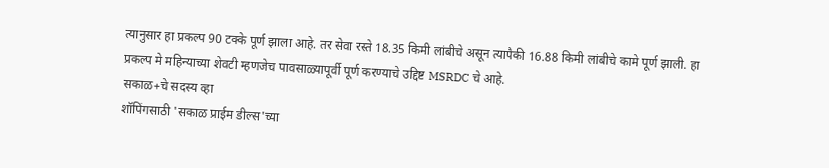त्यानुसार हा प्रकल्प 90 टक्के पूर्ण झाला आहे. तर सेवा रस्ते 18.35 किमी लांबीचे असून त्यापैकी 16.88 किमी लांबीचे कामे पूर्ण झाली. हा प्रकल्प मे महिन्याच्या शेवटी म्हणजेच पावसाळ्यापूर्वी पूर्ण करण्याचे उद्दिष्ट MSRDC चे आहे.
सकाळ+चे सदस्य व्हा
शॉपिंगसाठी 'सकाळ प्राईम डील्स'च्या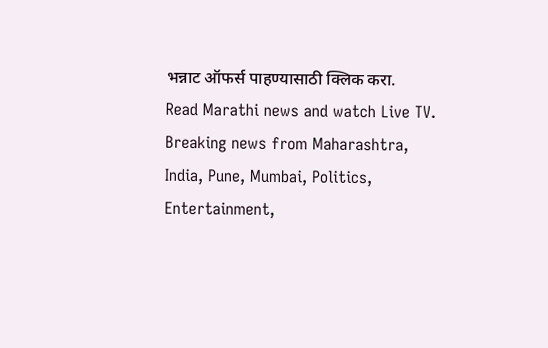भन्नाट ऑफर्स पाहण्यासाठी क्लिक करा.
Read Marathi news and watch Live TV. Breaking news from Maharashtra, India, Pune, Mumbai, Politics, Entertainment,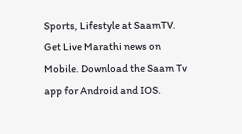Sports, Lifestyle at SaamTV. Get Live Marathi news on Mobile. Download the Saam Tv app for Android and IOS.